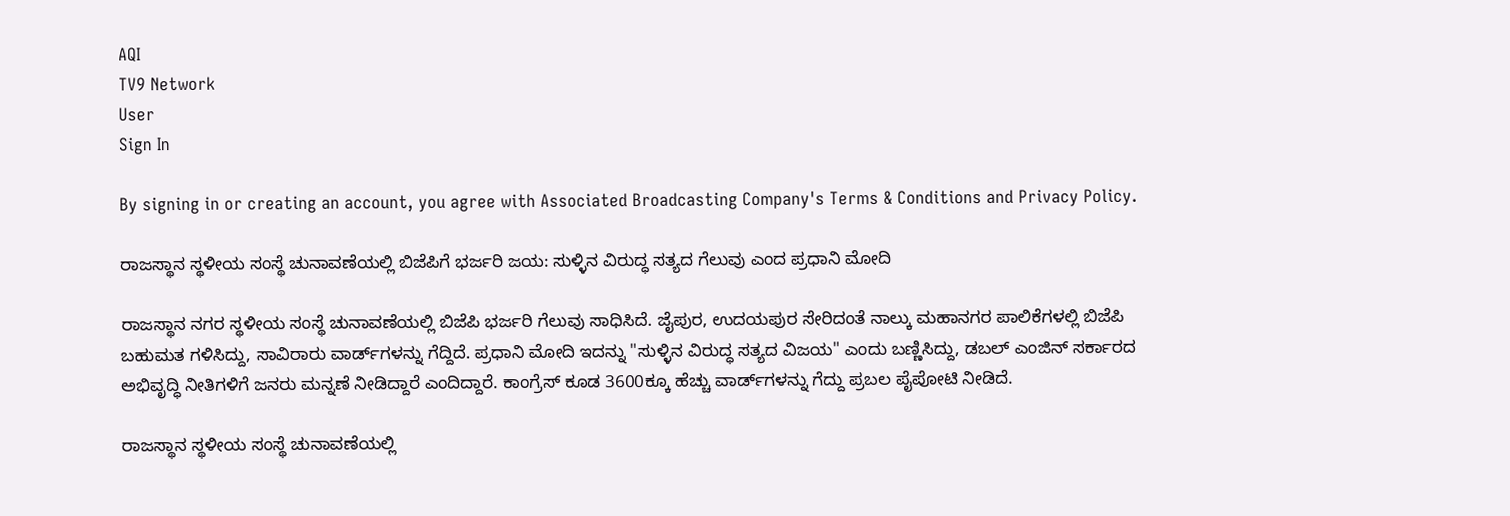AQI
TV9 Network
User
Sign In

By signing in or creating an account, you agree with Associated Broadcasting Company's Terms & Conditions and Privacy Policy.

ರಾಜಸ್ಥಾನ ಸ್ಥಳೀಯ ಸಂಸ್ಥೆ ಚುನಾವಣೆಯಲ್ಲಿ ಬಿಜೆಪಿಗೆ ಭರ್ಜರಿ ಜಯ: ಸುಳ್ಳಿನ ವಿರುದ್ಧ ಸತ್ಯದ ಗೆಲುವು ಎಂದ ಪ್ರಧಾನಿ ಮೋದಿ

ರಾಜಸ್ಥಾನ ನಗರ ಸ್ಥಳೀಯ ಸಂಸ್ಥೆ ಚುನಾವಣೆಯಲ್ಲಿ ಬಿಜೆಪಿ ಭರ್ಜರಿ ಗೆಲುವು ಸಾಧಿಸಿದೆ. ಜೈಪುರ, ಉದಯಪುರ ಸೇರಿದಂತೆ ನಾಲ್ಕು ಮಹಾನಗರ ಪಾಲಿಕೆಗಳಲ್ಲಿ ಬಿಜೆಪಿ ಬಹುಮತ ಗಳಿಸಿದ್ದು, ಸಾವಿರಾರು ವಾರ್ಡ್‌ಗಳನ್ನು ಗೆದ್ದಿದೆ. ಪ್ರಧಾನಿ ಮೋದಿ ಇದನ್ನು "ಸುಳ್ಳಿನ ವಿರುದ್ಧ ಸತ್ಯದ ವಿಜಯ" ಎಂದು ಬಣ್ಣಿಸಿದ್ದು, ಡಬಲ್ ಎಂಜಿನ್ ಸರ್ಕಾರದ ಅಭಿವೃದ್ಧಿ ನೀತಿಗಳಿಗೆ ಜನರು ಮನ್ನಣೆ ನೀಡಿದ್ದಾರೆ ಎಂದಿದ್ದಾರೆ. ಕಾಂಗ್ರೆಸ್ ಕೂಡ 3600ಕ್ಕೂ ಹೆಚ್ಚು ವಾರ್ಡ್‌ಗಳನ್ನು ಗೆದ್ದು ಪ್ರಬಲ ಪೈಪೋಟಿ ನೀಡಿದೆ.

ರಾಜಸ್ಥಾನ ಸ್ಥಳೀಯ ಸಂಸ್ಥೆ ಚುನಾವಣೆಯಲ್ಲಿ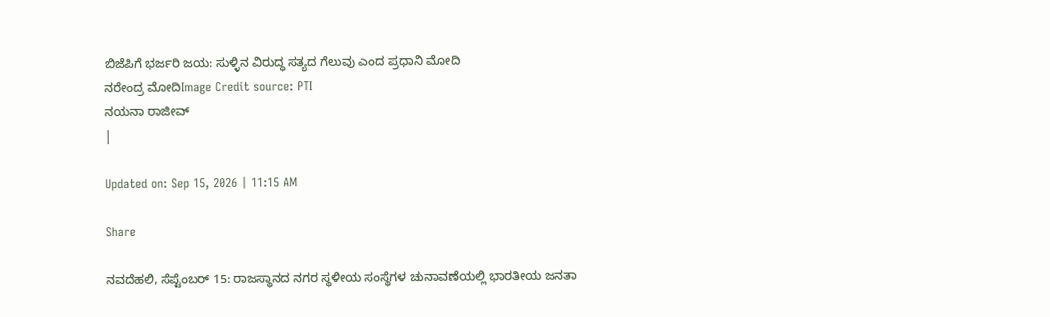ಬಿಜೆಪಿಗೆ ಭರ್ಜರಿ ಜಯ: ಸುಳ್ಳಿನ ವಿರುದ್ಧ ಸತ್ಯದ ಗೆಲುವು ಎಂದ ಪ್ರಧಾನಿ ಮೋದಿ
ನರೇಂದ್ರ ಮೋದಿImage Credit source: PTI
ನಯನಾ ರಾಜೀವ್
|

Updated on: Sep 15, 2026 | 11:15 AM

Share

ನವದೆಹಲಿ, ಸೆಪ್ಟೆಂಬರ್ 15: ರಾಜಸ್ಥಾನದ ನಗರ ಸ್ಥಳೀಯ ಸಂಸ್ಥೆಗಳ ಚುನಾವಣೆಯಲ್ಲಿ ಭಾರತೀಯ ಜನತಾ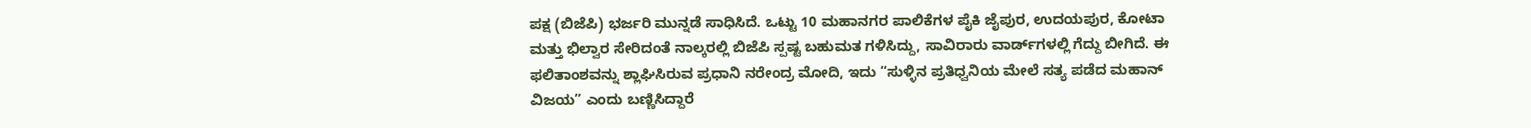ಪಕ್ಷ (ಬಿಜೆಪಿ) ಭರ್ಜರಿ ಮುನ್ನಡೆ ಸಾಧಿಸಿದೆ. ಒಟ್ಟು 10 ಮಹಾನಗರ ಪಾಲಿಕೆಗಳ ಪೈಕಿ ಜೈಪುರ, ಉದಯಪುರ, ಕೋಟಾ ಮತ್ತು ಭಿಲ್ವಾರ ಸೇರಿದಂತೆ ನಾಲ್ಕರಲ್ಲಿ ಬಿಜೆಪಿ ಸ್ಪಷ್ಟ ಬಹುಮತ ಗಳಿಸಿದ್ದು, ಸಾವಿರಾರು ವಾರ್ಡ್‌ಗಳಲ್ಲಿ ಗೆದ್ದು ಬೀಗಿದೆ. ಈ ಫಲಿತಾಂಶವನ್ನು ಶ್ಲಾಘಿಸಿರುವ ಪ್ರಧಾನಿ ನರೇಂದ್ರ ಮೋದಿ, ಇದು “ಸುಳ್ಳಿನ ಪ್ರತಿಧ್ವನಿಯ ಮೇಲೆ ಸತ್ಯ ಪಡೆದ ಮಹಾನ್ ವಿಜಯ” ಎಂದು ಬಣ್ಣಿಸಿದ್ದಾರೆ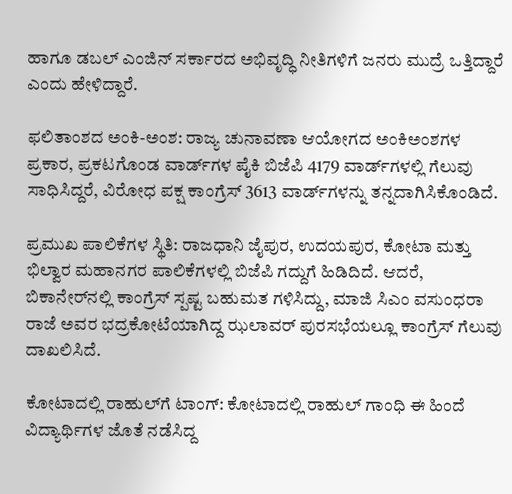ಹಾಗೂ ಡಬಲ್ ಎಂಜಿನ್ ಸರ್ಕಾರದ ಅಭಿವೃದ್ಧಿ ನೀತಿಗಳಿಗೆ ಜನರು ಮುದ್ರೆ ಒತ್ತಿದ್ದಾರೆ ಎಂದು ಹೇಳಿದ್ದಾರೆ.

ಫಲಿತಾಂಶದ ಅಂಕಿ-ಅಂಶ: ರಾಜ್ಯ ಚುನಾವಣಾ ಆಯೋಗದ ಅಂಕಿಅಂಶಗಳ ಪ್ರಕಾರ, ಪ್ರಕಟಗೊಂಡ ವಾರ್ಡ್‌ಗಳ ಪೈಕಿ ಬಿಜೆಪಿ 4179 ವಾರ್ಡ್‌ಗಳಲ್ಲಿ ಗೆಲುವು ಸಾಧಿಸಿದ್ದರೆ, ವಿರೋಧ ಪಕ್ಷ ಕಾಂಗ್ರೆಸ್ 3613 ವಾರ್ಡ್‌ಗಳನ್ನು ತನ್ನದಾಗಿಸಿಕೊಂಡಿದೆ.

ಪ್ರಮುಖ ಪಾಲಿಕೆಗಳ ಸ್ಥಿತಿ: ರಾಜಧಾನಿ ಜೈಪುರ, ಉದಯಪುರ, ಕೋಟಾ ಮತ್ತು ಭಿಲ್ವಾರ ಮಹಾನಗರ ಪಾಲಿಕೆಗಳಲ್ಲಿ ಬಿಜೆಪಿ ಗದ್ದುಗೆ ಹಿಡಿದಿದೆ. ಆದರೆ, ಬಿಕಾನೇರ್‌ನಲ್ಲಿ ಕಾಂಗ್ರೆಸ್ ಸ್ಪಷ್ಟ ಬಹುಮತ ಗಳಿಸಿದ್ದು, ಮಾಜಿ ಸಿಎಂ ವಸುಂಧರಾ ರಾಜೆ ಅವರ ಭದ್ರಕೋಟೆಯಾಗಿದ್ದ ಝಲಾವರ್ ಪುರಸಭೆಯಲ್ಲೂ ಕಾಂಗ್ರೆಸ್ ಗೆಲುವು ದಾಖಲಿಸಿದೆ.

ಕೋಟಾದಲ್ಲಿ ರಾಹುಲ್‌ಗೆ ಟಾಂಗ್: ಕೋಟಾದಲ್ಲಿ ರಾಹುಲ್ ಗಾಂಧಿ ಈ ಹಿಂದೆ ವಿದ್ಯಾರ್ಥಿಗಳ ಜೊತೆ ನಡೆಸಿದ್ದ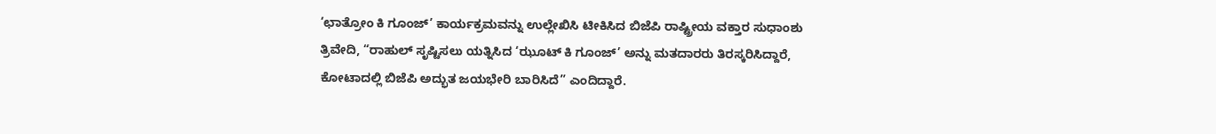‘ಛಾತ್ರೋಂ ಕಿ ಗೂಂಜ್’ ಕಾರ್ಯಕ್ರಮವನ್ನು ಉಲ್ಲೇಖಿಸಿ ಟೀಕಿಸಿದ ಬಿಜೆಪಿ ರಾಷ್ಟ್ರೀಯ ವಕ್ತಾರ ಸುಧಾಂಶು ತ್ರಿವೇದಿ, “ರಾಹುಲ್ ಸೃಷ್ಟಿಸಲು ಯತ್ನಿಸಿದ ‘ಝೂಟ್ ಕಿ ಗೂಂಜ್’ ಅನ್ನು ಮತದಾರರು ತಿರಸ್ಕರಿಸಿದ್ದಾರೆ, ಕೋಟಾದಲ್ಲಿ ಬಿಜೆಪಿ ಅದ್ಭುತ ಜಯಭೇರಿ ಬಾರಿಸಿದೆ” ಎಂದಿದ್ದಾರೆ.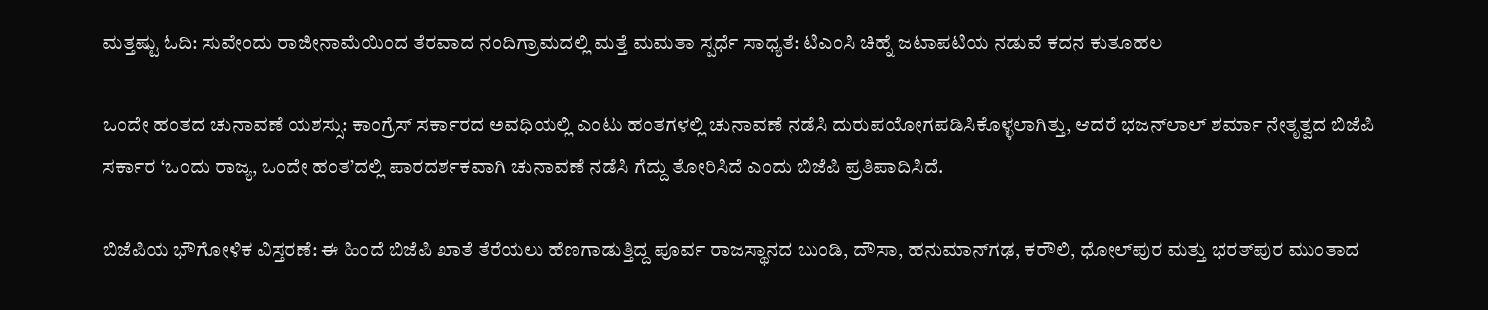ಮತ್ತಷ್ಟು ಓದಿ: ಸುವೇಂದು ರಾಜೀನಾಮೆಯಿಂದ ತೆರವಾದ ನಂದಿಗ್ರಾಮದಲ್ಲಿ ಮತ್ತೆ ಮಮತಾ ಸ್ಪರ್ಧೆ ಸಾಧ್ಯತೆ: ಟಿಎಂಸಿ ಚಿಹ್ನೆ ಜಟಾಪಟಿಯ ನಡುವೆ ಕದನ ಕುತೂಹಲ

ಒಂದೇ ಹಂತದ ಚುನಾವಣೆ ಯಶಸ್ಸು: ಕಾಂಗ್ರೆಸ್ ಸರ್ಕಾರದ ಅವಧಿಯಲ್ಲಿ ಎಂಟು ಹಂತಗಳಲ್ಲಿ ಚುನಾವಣೆ ನಡೆಸಿ ದುರುಪಯೋಗಪಡಿಸಿಕೊಳ್ಳಲಾಗಿತ್ತು, ಆದರೆ ಭಜನ್‌ಲಾಲ್ ಶರ್ಮಾ ನೇತೃತ್ವದ ಬಿಜೆಪಿ ಸರ್ಕಾರ ‘ಒಂದು ರಾಜ್ಯ, ಒಂದೇ ಹಂತ’ದಲ್ಲಿ ಪಾರದರ್ಶಕವಾಗಿ ಚುನಾವಣೆ ನಡೆಸಿ ಗೆದ್ದು ತೋರಿಸಿದೆ ಎಂದು ಬಿಜೆಪಿ ಪ್ರತಿಪಾದಿಸಿದೆ.

ಬಿಜೆಪಿಯ ಭೌಗೋಳಿಕ ವಿಸ್ತರಣೆ: ಈ ಹಿಂದೆ ಬಿಜೆಪಿ ಖಾತೆ ತೆರೆಯಲು ಹೆಣಗಾಡುತ್ತಿದ್ದ ಪೂರ್ವ ರಾಜಸ್ಥಾನದ ಬುಂಡಿ, ದೌಸಾ, ಹನುಮಾನ್‌ಗಢ, ಕರೌಲಿ, ಧೋಲ್‌ಪುರ ಮತ್ತು ಭರತ್‌ಪುರ ಮುಂತಾದ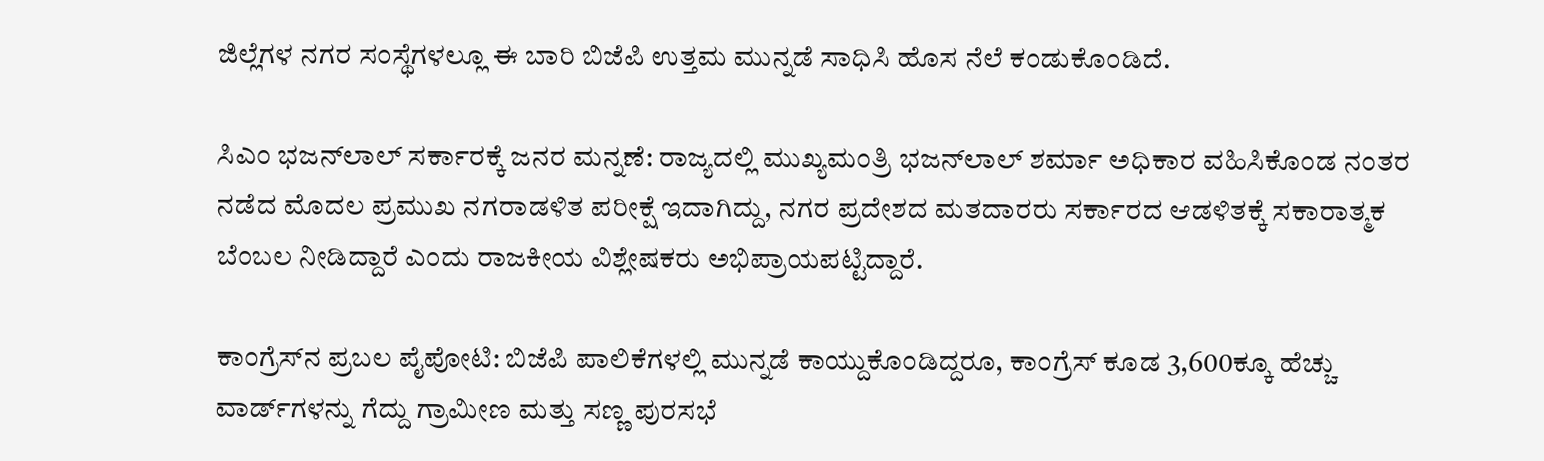ಜಿಲ್ಲೆಗಳ ನಗರ ಸಂಸ್ಥೆಗಳಲ್ಲೂ ಈ ಬಾರಿ ಬಿಜೆಪಿ ಉತ್ತಮ ಮುನ್ನಡೆ ಸಾಧಿಸಿ ಹೊಸ ನೆಲೆ ಕಂಡುಕೊಂಡಿದೆ.

ಸಿಎಂ ಭಜನ್‌ಲಾಲ್ ಸರ್ಕಾರಕ್ಕೆ ಜನರ ಮನ್ನಣೆ: ರಾಜ್ಯದಲ್ಲಿ ಮುಖ್ಯಮಂತ್ರಿ ಭಜನ್‌ಲಾಲ್ ಶರ್ಮಾ ಅಧಿಕಾರ ವಹಿಸಿಕೊಂಡ ನಂತರ ನಡೆದ ಮೊದಲ ಪ್ರಮುಖ ನಗರಾಡಳಿತ ಪರೀಕ್ಷೆ ಇದಾಗಿದ್ದು, ನಗರ ಪ್ರದೇಶದ ಮತದಾರರು ಸರ್ಕಾರದ ಆಡಳಿತಕ್ಕೆ ಸಕಾರಾತ್ಮಕ ಬೆಂಬಲ ನೀಡಿದ್ದಾರೆ ಎಂದು ರಾಜಕೀಯ ವಿಶ್ಲೇಷಕರು ಅಭಿಪ್ರಾಯಪಟ್ಟಿದ್ದಾರೆ.

ಕಾಂಗ್ರೆಸ್‌ನ ಪ್ರಬಲ ಪೈಪೋಟಿ: ಬಿಜೆಪಿ ಪಾಲಿಕೆಗಳಲ್ಲಿ ಮುನ್ನಡೆ ಕಾಯ್ದುಕೊಂಡಿದ್ದರೂ, ಕಾಂಗ್ರೆಸ್ ಕೂಡ 3,600ಕ್ಕೂ ಹೆಚ್ಚು ವಾರ್ಡ್‌ಗಳನ್ನು ಗೆದ್ದು ಗ್ರಾಮೀಣ ಮತ್ತು ಸಣ್ಣ ಪುರಸಭೆ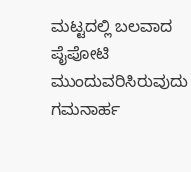ಮಟ್ಟದಲ್ಲಿ ಬಲವಾದ ಪೈಪೋಟಿ ಮುಂದುವರಿಸಿರುವುದು ಗಮನಾರ್ಹ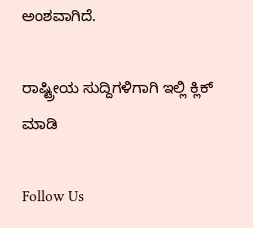ಅಂಶವಾಗಿದೆ.

ರಾಷ್ಟ್ರೀಯ ಸುದ್ದಿಗಳಿಗಾಗಿ ಇಲ್ಲಿ ಕ್ಲಿಕ್ ಮಾಡಿ

Follow Us